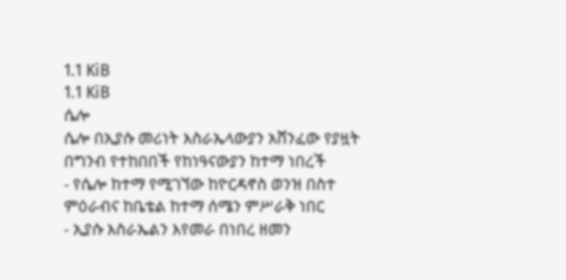1.1 KiB
1.1 KiB
ሴሎ
ሴሎ በኢያሱ መሪነት እስራኤላውያን አሸንፈው የያዟት በግንብ የተከበበች የከነዓናውያን ከተማ ነበረች
- የሴሎ ከተማ የሚገኘው ከዮርዳኖስ ወንዝ በስተ ምዕራብና ከቤቴል ከተማ ሰሜን ምሥራቅ ነበር
- ኢያሱ እስራኤልን እየመራ በነበረ ዘመን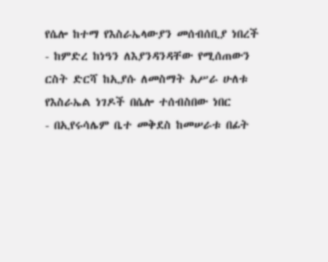የሴሎ ከተማ የእስራኤላውያን መሰብሰቢያ ነበረች
- ከምድረ ከነዓን ለእያንዳንዳቸው የሚሰጠውን ርስት ድርሻ ከኢያሱ ለመስማት አሥራ ሁለቱ የእስራኤል ነገዶች በሴሎ ተሰብስበው ነበር
- በኢየሩሳሌም ቤተ መቅደስ ከመሠራቱ በፊት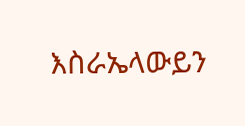እስራኤላውይን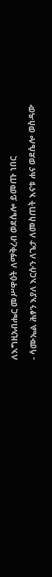ለእግዚአብሔር መሥዋዕት ለማቅረብ ወደሴሎ ይመጡ ነበር
- ሳሙኤል ሕፃን እያለ እርሱን ለጌታ ለመስጠት እናቱ ሐና ወደሴሎ ወስዳው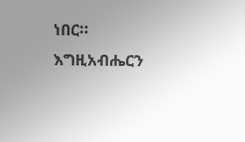ነበር። እግዚአብሔርን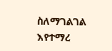ስለማገልገል እየተማረ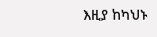እዚያ ከካህኑ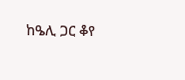ከዔሊ ጋር ቆየ